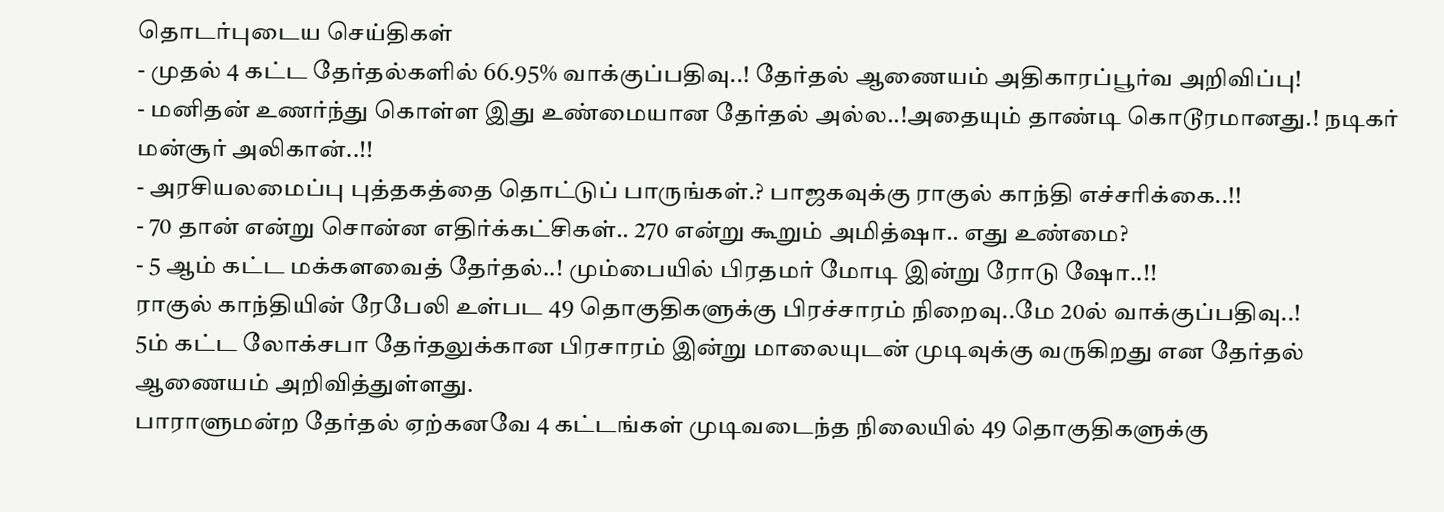தொடர்புடைய செய்திகள்
- முதல் 4 கட்ட தேர்தல்களில் 66.95% வாக்குப்பதிவு..! தேர்தல் ஆணையம் அதிகாரப்பூர்வ அறிவிப்பு!
- மனிதன் உணர்ந்து கொள்ள இது உண்மையான தேர்தல் அல்ல..!அதையும் தாண்டி கொடூரமானது.! நடிகர் மன்சூர் அலிகான்..!!
- அரசியலமைப்பு புத்தகத்தை தொட்டுப் பாருங்கள்.? பாஜகவுக்கு ராகுல் காந்தி எச்சரிக்கை..!!
- 70 தான் என்று சொன்ன எதிர்க்கட்சிகள்.. 270 என்று கூறும் அமித்ஷா.. எது உண்மை?
- 5 ஆம் கட்ட மக்களவைத் தேர்தல்..! மும்பையில் பிரதமர் மோடி இன்று ரோடு ஷோ..!!
ராகுல் காந்தியின் ரேபேலி உள்பட 49 தொகுதிகளுக்கு பிரச்சாரம் நிறைவு..மே 20ல் வாக்குப்பதிவு..!
5ம் கட்ட லோக்சபா தேர்தலுக்கான பிரசாரம் இன்று மாலையுடன் முடிவுக்கு வருகிறது என தேர்தல் ஆணையம் அறிவித்துள்ளது.
பாராளுமன்ற தேர்தல் ஏற்கனவே 4 கட்டங்கள் முடிவடைந்த நிலையில் 49 தொகுதிகளுக்கு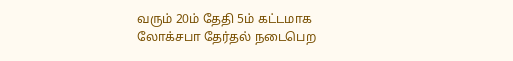வரும் 20ம் தேதி 5ம் கட்டமாக லோக்சபா தேர்தல் நடைபெற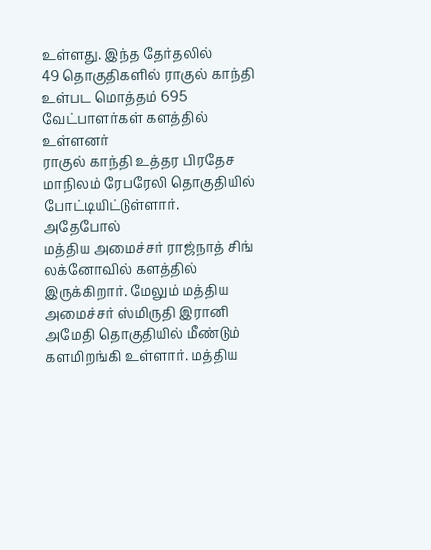உள்ளது. இந்த தேர்தலில்
49 தொகுதிகளில் ராகுல் காந்தி உள்பட மொத்தம் 695 வேட்பாளர்கள் களத்தில் உள்ளனர்
ராகுல் காந்தி உத்தர பிரதேச மாநிலம் ரேபரேலி தொகுதியில் போட்டியிட்டுள்ளார். அதேபோல்
மத்திய அமைச்சர் ராஜ்நாத் சிங் லக்னோவில் களத்தில் இருக்கிறார். மேலும் மத்திய அமைச்சர் ஸ்மிருதி இரானி அமேதி தொகுதியில் மீண்டும் களமிறங்கி உள்ளார். மத்திய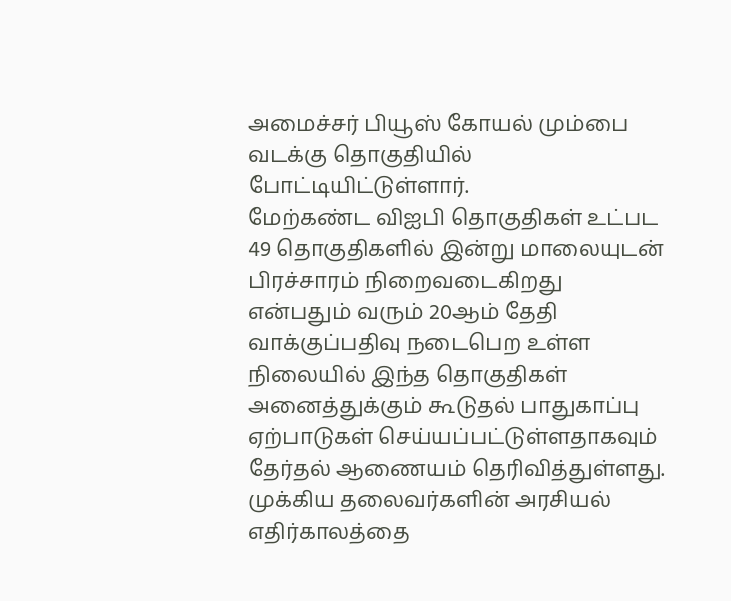அமைச்சர் பியூஸ் கோயல் மும்பை வடக்கு தொகுதியில் போட்டியிட்டுள்ளார்.
மேற்கண்ட விஐபி தொகுதிகள் உட்பட 49 தொகுதிகளில் இன்று மாலையுடன் பிரச்சாரம் நிறைவடைகிறது என்பதும் வரும் 20ஆம் தேதி வாக்குப்பதிவு நடைபெற உள்ள நிலையில் இந்த தொகுதிகள் அனைத்துக்கும் கூடுதல் பாதுகாப்பு ஏற்பாடுகள் செய்யப்பட்டுள்ளதாகவும் தேர்தல் ஆணையம் தெரிவித்துள்ளது. முக்கிய தலைவர்களின் அரசியல் எதிர்காலத்தை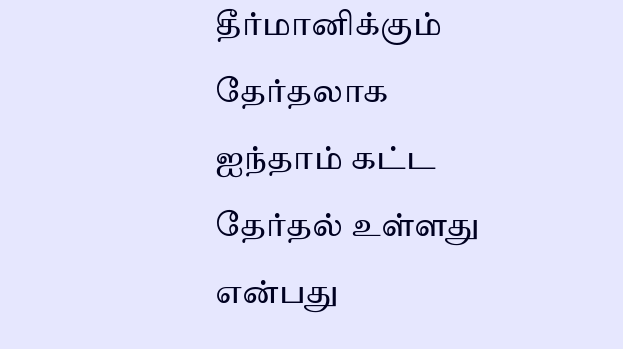தீர்மானிக்கும் தேர்தலாக ஐந்தாம் கட்ட தேர்தல் உள்ளது என்பது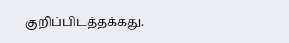குறிப்பிடத்தக்கது.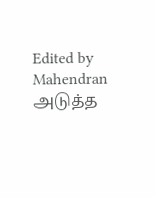Edited by Mahendran
அடுத்த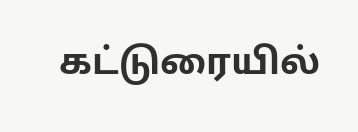கட்டுரையில்